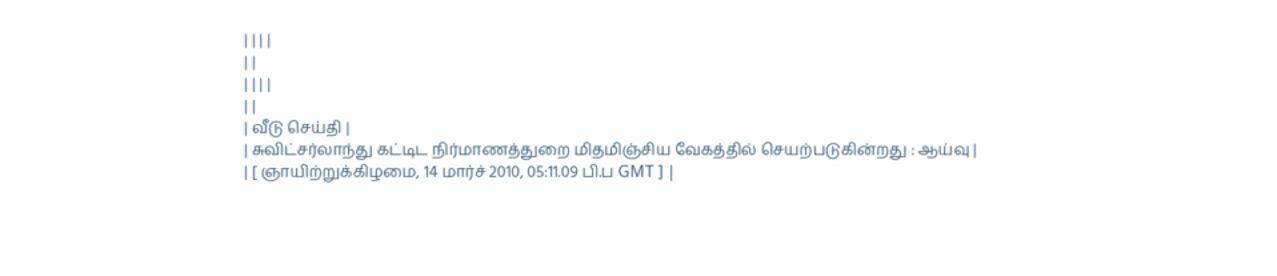| | | |
| |
| | | |
| |
| வீடு செய்தி |
| சுவிட்சர்லாந்து கட்டிட நிர்மாணத்துறை மிதமிஞ்சிய வேகத்தில் செயற்படுகின்றது : ஆய்வு |
| [ ஞாயிற்றுக்கிழமை, 14 மார்ச் 2010, 05:11.09 பி.ப GMT ] |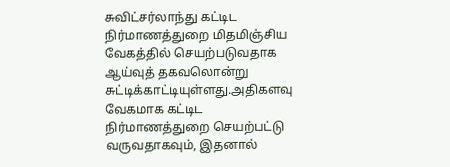சுவிட்சர்லாந்து கட்டிட நிர்மாணத்துறை மிதமிஞ்சிய வேகத்தில் செயற்படுவதாக ஆய்வுத் தகவலொன்று சுட்டிக்காட்டியுள்ளது.அதிகளவு வேகமாக கட்டிட நிர்மாணத்துறை செயற்பட்டு வருவதாகவும், இதனால்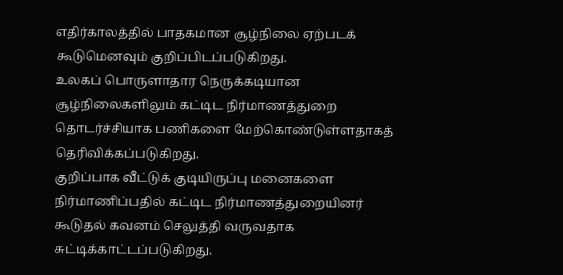எதிர்காலத்தில் பாதகமான சூழ்நிலை ஏற்படக் கூடுமெனவும் குறிப்பிடப்படுகிறது.
உலகப் பொருளாதார நெருக்கடியான சூழ்நிலைகளிலும் கட்டிட நிர்மாணத்துறை தொடர்ச்சியாக பணிகளை மேற்கொண்டுள்ளதாகத் தெரிவிக்கப்படுகிறது.
குறிப்பாக வீட்டுக் குடியிருப்பு மனைகளை நிர்மாணிப்பதில் கட்டிட நிர்மாணத்துறையினர் கூடுதல் கவனம் செலுத்தி வருவதாக சுட்டிக்காட்டப்படுகிறது.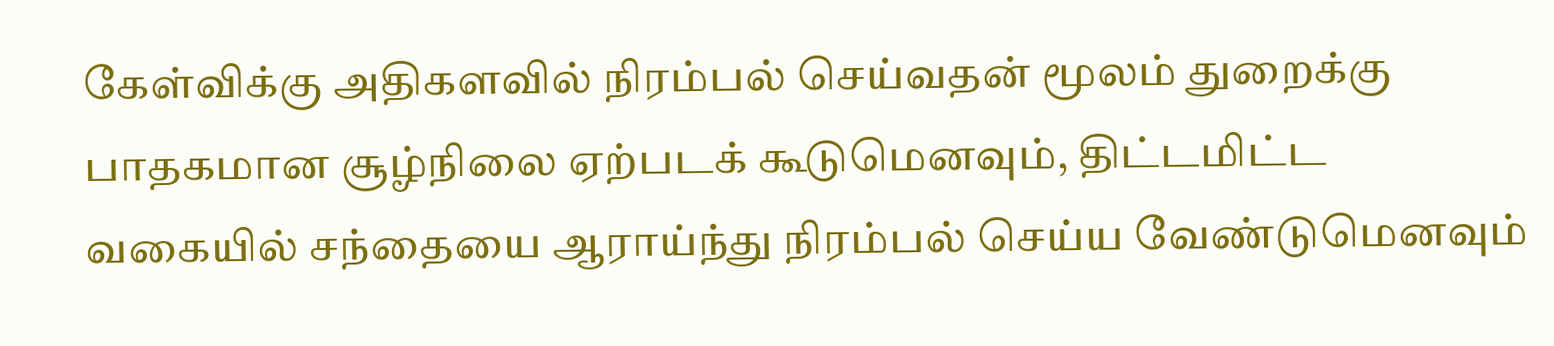கேள்விக்கு அதிகளவில் நிரம்பல் செய்வதன் மூலம் துறைக்கு பாதகமான சூழ்நிலை ஏற்படக் கூடுமெனவும், திட்டமிட்ட வகையில் சந்தையை ஆராய்ந்து நிரம்பல் செய்ய வேண்டுமெனவும்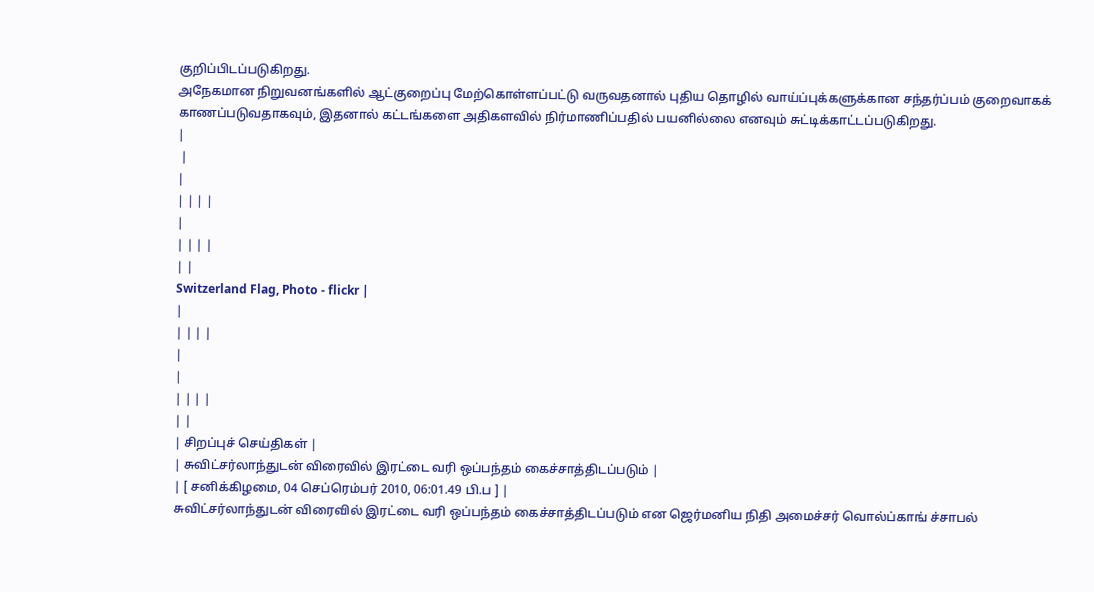குறிப்பிடப்படுகிறது.
அநேகமான நிறுவனங்களில் ஆட்குறைப்பு மேற்கொள்ளப்பட்டு வருவதனால் புதிய தொழில் வாய்ப்புக்களுக்கான சந்தர்ப்பம் குறைவாகக் காணப்படுவதாகவும், இதனால் கட்டங்களை அதிகளவில் நிர்மாணிப்பதில் பயனில்லை எனவும் சுட்டிக்காட்டப்படுகிறது.
|
 |
|
| | | |
|
| | | |
| |
Switzerland Flag, Photo - flickr |
|
| | | |
|
|
| | | |
| |
| சிறப்புச் செய்திகள் |
| சுவிட்சர்லாந்துடன் விரைவில் இரட்டை வரி ஒப்பந்தம் கைச்சாத்திடப்படும் |
| [ சனிக்கிழமை, 04 செப்ரெம்பர் 2010, 06:01.49 பி.ப ] |
சுவிட்சர்லாந்துடன் விரைவில் இரட்டை வரி ஒப்பந்தம் கைச்சாத்திடப்படும் என ஜெர்மனிய நிதி அமைச்சர் வொல்ப்காங் ச்சாபல்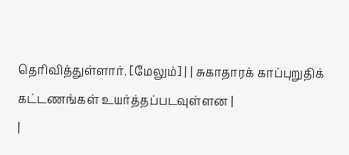தெரிவித்துள்ளார். [மேலும்] | | சுகாதாரக் காப்புறுதிக் கட்டணங்கள் உயர்த்தப்படவுள்ளன |
|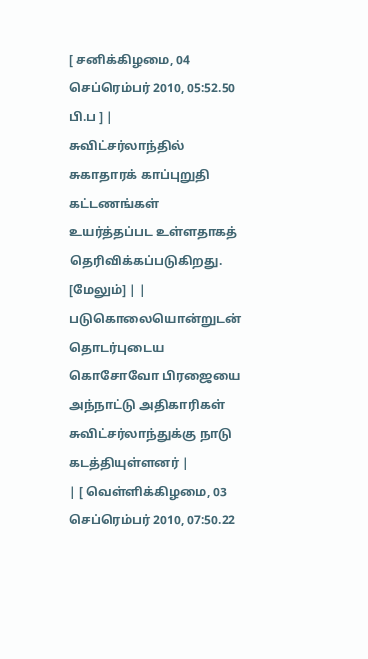[ சனிக்கிழமை, 04 செப்ரெம்பர் 2010, 05:52.50 பி.ப ] |
சுவிட்சர்லாந்தில் சுகாதாரக் காப்புறுதி கட்டணங்கள் உயர்த்தப்பட உள்ளதாகத் தெரிவிக்கப்படுகிறது. [மேலும்] | | படுகொலையொன்றுடன் தொடர்புடைய கொசோவோ பிரஜையை அந்நாட்டு அதிகாரிகள் சுவிட்சர்லாந்துக்கு நாடு கடத்தியுள்ளனர் |
| [ வெள்ளிக்கிழமை, 03 செப்ரெம்பர் 2010, 07:50.22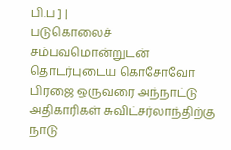பி.ப ] |
படுகொலைச் சம்பவமொன்றுடன் தொடர்புடைய கொசோவோ பிரஜை ஒருவரை அந்நாட்டு அதிகாரிகள் சுவிட்சர்லாந்திற்கு நாடு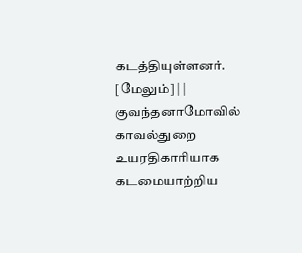கடத்தியுள்ளனர். [மேலும்] | | குவந்தனாமோவில் காவல்துறை உயரதிகாரியாக கடமையாற்றிய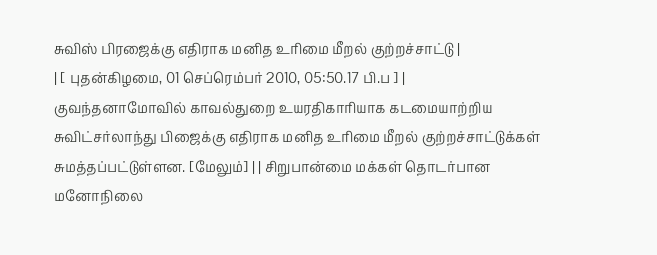சுவிஸ் பிரஜைக்கு எதிராக மனித உரிமை மீறல் குற்றச்சாட்டு |
| [ புதன்கிழமை, 01 செப்ரெம்பர் 2010, 05:50.17 பி.ப ] |
குவந்தனாமோவில் காவல்துறை உயரதிகாரியாக கடமையாற்றிய சுவிட்சர்லாந்து பிஜைக்கு எதிராக மனித உரிமை மீறல் குற்றச்சாட்டுக்கள் சுமத்தப்பட்டுள்ளன. [மேலும்] | | சிறுபான்மை மக்கள் தொடர்பான மனோநிலை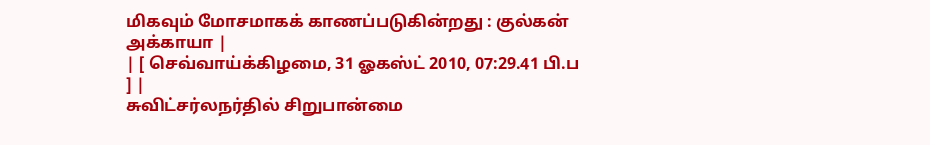மிகவும் மோசமாகக் காணப்படுகின்றது : குல்கன் அக்காயா |
| [ செவ்வாய்க்கிழமை, 31 ஓகஸ்ட் 2010, 07:29.41 பி.ப ] |
சுவிட்சர்லநர்தில் சிறுபான்மை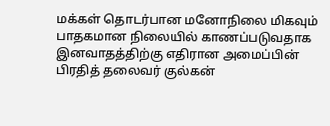மக்கள் தொடர்பான மனோநிலை மிகவும் பாதகமான நிலையில் காணப்படுவதாக இனவாதத்திற்கு எதிரான அமைப்பின் பிரதித் தலைவர் குல்கன்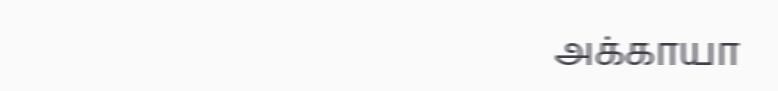அக்காயா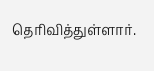தெரிவித்துள்ளார்.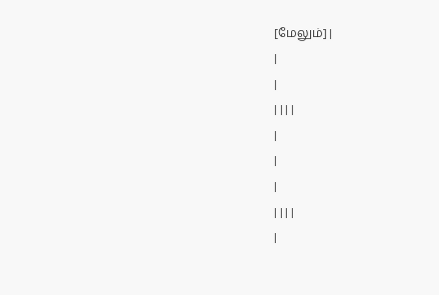[மேலும்] |
|
|
| | | |
|
|
|
| | | |
|